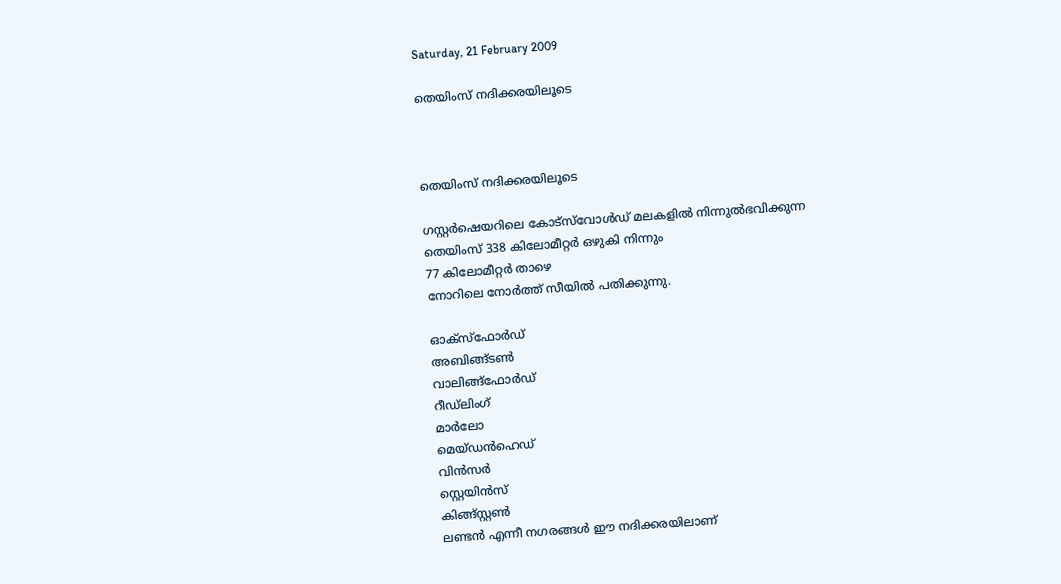Saturday, 21 February 2009

തെയിംസ്‌ നദിക്കരയിലൂടെ



തെയിംസ്‌ നദിക്കരയിലൂടെ

ഗസ്റ്റര്‍ഷെയറിലെ കോട്സ്‌വോള്‍ഡ്‌ മലകളില്‍ നിന്നുല്‍ഭവിക്കുന്ന
തെയിംസ്‌ 338 കിലോമീറ്റര്‍ ഒഴുകി നിന്നും
77 കിലോമീറ്റര്‍ താഴെ
നോറിലെ നോര്‍ത്ത് സീയില്‍ പതിക്കുന്നു.

ഓക്സ്‌ഫോര്‍ഡ്‌
അബിങ്ങ്ടണ്‍
വാലിങ്ങ്ഫോര്‍ഡ്‌
റീഡ്‌ലിംഗ്‌
മാര്‍ലോ
മെയ്ഡന്‍ഹെഡ്‌
വിന്‍സര്‍
സ്റ്റെയിന്‍സ്‌
കിങ്ങ്സ്റ്റണ്‍
ലണ്ടന്‍ എന്നീ നഗരങ്ങള്‍ ഈ നദിക്കരയിലാണ്‌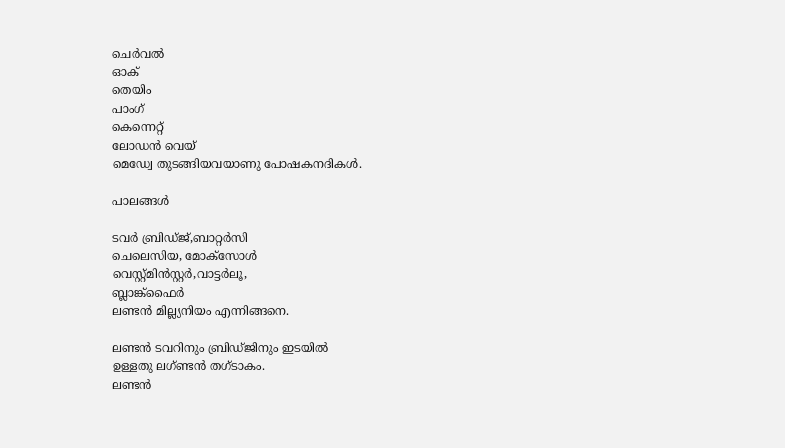ചെര്‍വല്‍
ഓക്‌
തെയിം
പാംഗ്‌
കെന്നെറ്റ്‌
ലോഡന്‍ വെയ്‌
മെഡ്വേ തുടങ്ങിയവയാണു പോഷകനദികള്‍.

പാലങ്ങള്‍

ടവര്‍ ബ്രിഡ്ജ്‌,ബാറ്റര്‍സി
ചെലെസിയ, മോക്സോള്‍
വെസ്റ്റ്മിന്‍സ്റ്റര്‍,വാട്ടര്‍ലൂ,
ബ്ലാങ്ക്ഫൈര്‍
ലണ്ടന്‍ മില്ല്യനിയം എന്നിങ്ങനെ.

ലണ്ടന്‍ ടവറിനും ബ്രിഡ്‌ജിനും ഇടയില്‍
ഉള്ളതു ലഗ്ണ്ടന്‍ തഗ്ടാകം.
ലണ്ടന്‍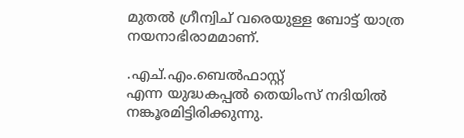മുതല്‍ ഗ്രീന്വിച്‌ വരെയുള്ള ബോട്ട്‌ യാത്ര നയനാഭിരാമമാണ്‌.

.എച്‌.എം.ബെല്‍ഫാസ്റ്റ്‌
എന്ന യുദ്ധകപ്പല്‍ തെയിംസ്‌ നദിയില്‍ നങ്കൂരമിട്ടിരിക്കുന്നു.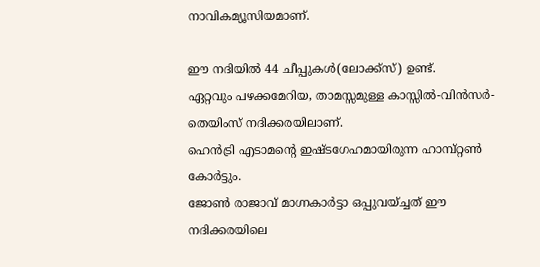നാവികമ്യൂസിയമാണ്‌.

ഈ നദിയില്‍ 44 ചീപ്പുകള്‍(ലോക്ക്സ്‌) ഉണ്ട്‌.
ഏറ്റവും പഴക്കമേറിയ, താമസ്സമുള്ള കാസ്സില്‍-വിന്‍സര്‍- തെയിംസ്‌ നദിക്കരയിലാണ്‌.
ഹെന്‍ട്രി എടാമന്‍റെ ഇഷ്ടഗേഹമായിരുന്ന ഹാമ്പ്റ്റണ്‍ കോര്‍ട്ടും.
ജോണ്‍ രാജാവ്‌ മാഗ്നകാര്‍ട്ടാ ഒപ്പുവയ്ച്ചത്‌ ഈ നദിക്കരയിലെ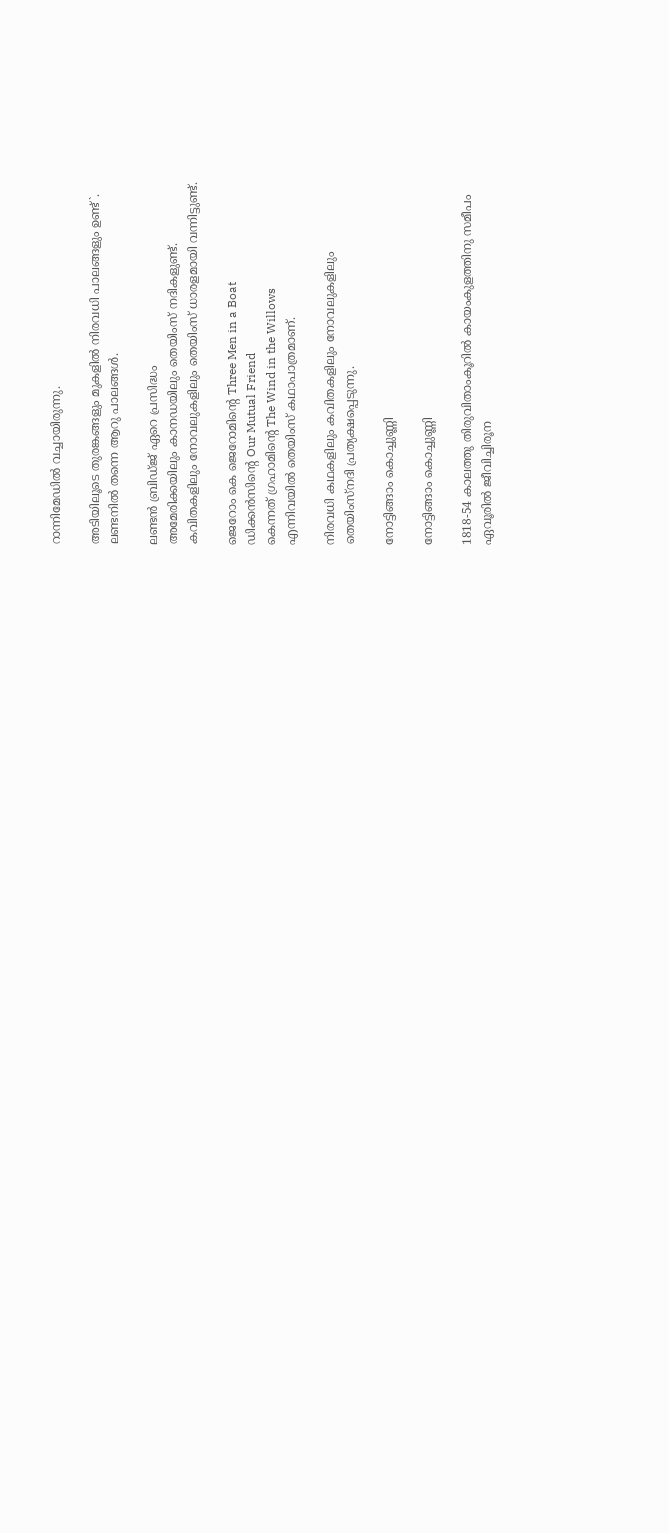റാന്നിമേഡില്‍ വച്ചായിരുന്നു.

അടിയിലൂടെ തുരങ്കങ്ങളും മുകളില്‍ നിരവധി പാലങ്ങളും ഉണ്ട്‌`.
ലണ്ടനില്‍ തന്നെ ആറു പാലങ്ങള്‍.

ലണ്ടന്‍ ബ്രിഡ്ജ്‌ ഏറെ പ്രസിദ്ധം
അമേരിക്കയിലും കാനഡയിലും തെയിംസ്‌ നദികളുണ്ട്‌.
കവിതകളിലും നോവലുകളിലും തെയിംസ്‌ ധാരളമായി വന്നിട്ടുണ്ട്‌.

ജെറോം കെ ജെറോമിന്‍റെ Three Men in a Boat
ഡിക്കന്‍സിന്റെ Our Mutual Friend
കെന്നത്‌ ഗ്രഹാമിന്‍റെ The Wind in the Willows
എന്നിവയില്‍ തെയിംസ്‌ കഥാപാത്രമാണ്‌.

നിരവധി കഥകളിലും കവിതകളിലും നോവലുകളിലും
തെയിംസ്‌നദി പ്രത്യക്ഷപ്പെടുന്നു.

നോട്ടിങ്ങാം കൊച്ചുണ്ണി

നോട്ടിങ്ങാം കൊച്ചുണ്ണി

1818-54 കാലത്തു തിരുവിതാംകൂറില്‍ കായംകുളത്തിനു സമീപം
ഏവൂരില്‍ ജീവിച്ചിരൂന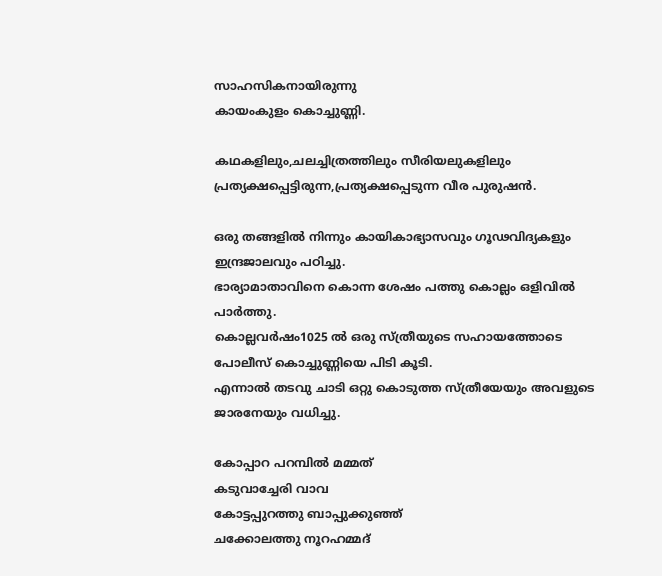സാഹസികനായിരുന്നു
കായംകുളം കൊച്ചുണ്ണി.

കഥകളിലും,ചലച്ചിത്രത്തിലും സീരിയലുകളിലും
പ്രത്യക്ഷപ്പെട്ടിരുന്ന,പ്രത്യക്ഷപ്പെടുന്ന വീര പുരുഷന്‍.

ഒരു തങ്ങളില്‍ നിന്നും കായികാഭ്യാസവും ഗൂഢവിദ്യകളും ഇന്ദ്രജാലവും പഠിച്ചു.
ഭാര്യാമാതാവിനെ കൊന്ന ശേഷം പത്തു കൊല്ലം ഒളിവില്‍ പാര്‍ത്തു.
കൊല്ലവര്‍ഷം1025 ല്‍ ഒരു സ്ത്രീയുടെ സഹായത്തോടെ പോലീസ്‌ കൊച്ചുണ്ണിയെ പിടി കൂടി.
എന്നാല്‍ തടവു ചാടി ഒറ്റു കൊടുത്ത സ്ത്രീയേയും അവളുടെ ജാരനേയും വധിച്ചു.

കോപ്പാറ പറമ്പില്‍ മമ്മത്‌
കടുവാച്ചേരി വാവ
കോട്ടപ്പുറത്തു ബാപ്പുക്കുഞ്ഞ്‌
ചക്കോലത്തു നൂറഹമ്മദ്‌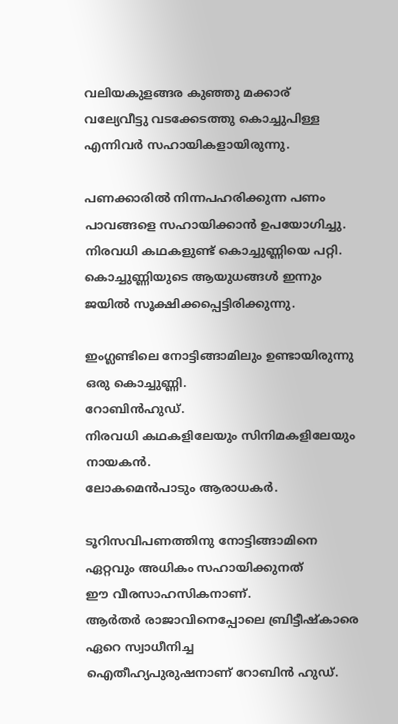വലിയകുളങ്ങര കുഞ്ഞു മക്കാര്‌
വല്യേവീട്ടു വടക്കേടത്തു കൊച്ചുപിള്ള
എന്നിവര്‍ സഹായികളായിരുന്നു.

പണക്കാരില്‍ നിന്നപഹരിക്കുന്ന പണം
പാവങ്ങളെ സഹായിക്കാന്‍ ഉപയോഗിച്ചു.
നിരവധി കഥകളുണ്ട്‌ കൊച്ചുണ്ണിയെ പറ്റി.
കൊച്ചുണ്ണിയുടെ ആയുധങ്ങള്‍ ഇന്നും ജയില്‍ സൂക്ഷിക്കപ്പെട്ടിരിക്കുന്നു.

ഇംഗ്ലണ്ടിലെ നോട്ടിങ്ങാമിലും ഉണ്ടായിരുന്നു ഒരു കൊച്ചുണ്ണി.
റോബിന്‍ഹുഡ്‌.
നിരവധി കഥകളിലേയും സിനിമകളിലേയും നായകന്‍.
ലോകമെന്‍പാടും ആരാധകര്‍.

ടൂറിസവിപണത്തിനു നോട്ടിങ്ങാമിനെ ഏറ്റവും അധികം സഹായിക്കുനത്‌
ഈ വീരസാഹസികനാണ്‌.
ആര്‍തര്‍ രാജാവിനെപ്പോലെ ബ്രിട്ടീഷ്കാരെ ഏറെ സ്വാധീനിച്ച
ഐതീഹ്യപുരുഷനാണ്‌ റോബിന്‍ ഹുഡ്‌.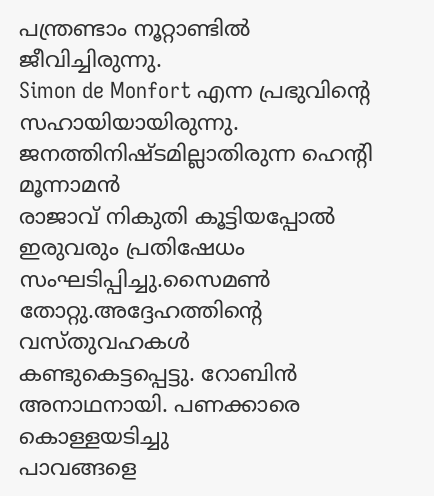പന്ത്രണ്ടാം നൂറ്റാണ്ടില്‍ ജീവിച്ചിരുന്നു.
Simon de Monfort എന്ന പ്രഭുവിന്റെ സഹായിയായിരുന്നു.
ജനത്തിനിഷ്ടമില്ലാതിരുന്ന ഹെന്‍റി മൂന്നാമന്‍
രാജാവ്‌ നികുതി കൂട്ടിയപ്പോല്‍ ഇരുവരും പ്രതിഷേധം
സംഘടിപ്പിച്ചു.സൈമണ്‍ തോറ്റു.അദ്ദേഹത്തിന്‍റെ വസ്തുവഹകള്‍
കണ്ടുകെട്ടപ്പെട്ടു. റോബിന്‍ അനാഥനായി. പണക്കാരെ കൊള്ളയടിച്ചു
പാവങ്ങളെ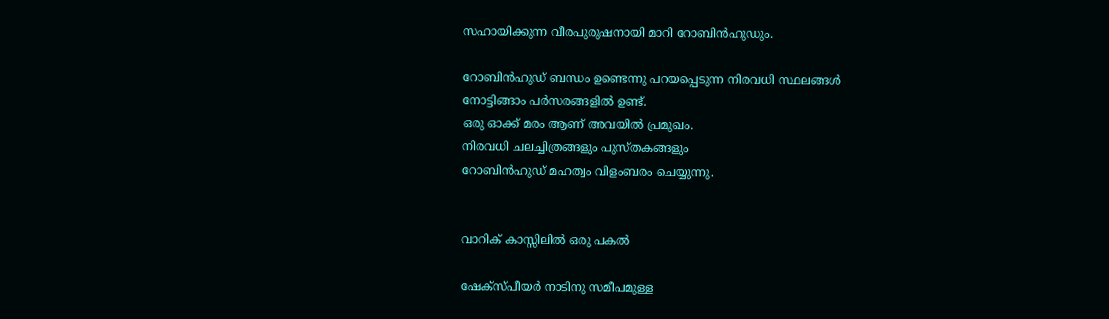സഹായിക്കുന്ന വീരപുരുഷനായി മാറി റോബിന്‍ഹുഡും.

റോബിന്‍ഹുഡ്‌ ബന്ധം ഉണ്ടെന്നു പറയപ്പെടുന്ന നിരവധി സ്ഥലങ്ങള്‍
നോട്ടിങ്ങാം പര്‍സരങ്ങളില്‍ ഉണ്ട്‌.
ഒരു ഓക്ക്‌ മരം ആണ്‌ അവയില്‍ പ്രമുഖം.
നിരവധി ചലച്ചിത്രങ്ങളും പുസ്തകങ്ങളും
റോബിന്‍ഹുഡ്‌ മഹത്വം വിളംബരം ചെയ്യുന്നു.


വാറിക്‌ കാസ്സിലില്‍ ഒരു പകല്‍

ഷേക്സ്പീയര്‍ നാടിനു സമീപമുള്ള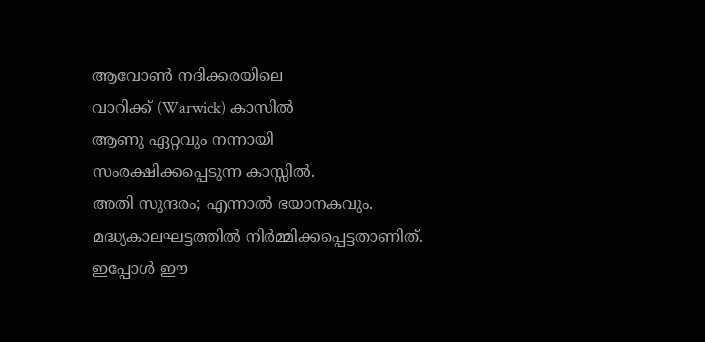ആവോണ്‍ നദിക്കരയിലെ
വാറിക്ക്‌ (Warwick) കാസില്‍
ആണു ഏറ്റവും നന്നായി
സംരക്ഷിക്കപ്പെടുന്ന കാസ്സില്‍.
അതി സുന്ദരം; എന്നാല്‍ ഭയാനകവും.
മദ്ധ്യകാലഘട്ടത്തില്‍ നിര്‍മ്മിക്കപ്പെട്ടതാണിത്‌.
ഇപ്പോള്‍ ഈ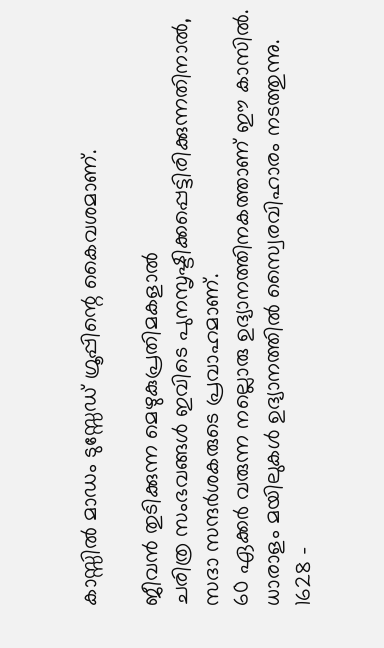കാസ്സില്‍ മാഡം ടുസ്സേഡ്‌ ഗ്രൂപ്പിന്റെ കൈവശമാണ്‌.

ജീവന്‍ തുടിക്കുന്ന മെഴുകുപ്രതിമകളാല്‍
ചരിത്ര സംഭവങ്ങള്‍ ഇവിടെ പുനസൃഷ്ടിക്കപ്പെട്ടിരിക്കുന്നതിനാല്‍,
സദാ സന്ദര്‍ശകരുടെ പ്രവാഹമാണ്‌.
60 ഏക്കര്‍ വരുന്ന നല്ലൊരു ഉദ്യാനത്തിനകത്താണ്‌ ഈ കാസില്‍.
ധാരാളം മയിലുകള്‍ ഉദ്യാനത്തില്‍ സ്വൈരവിഹാരം നടത്തുന്നു.
1628 -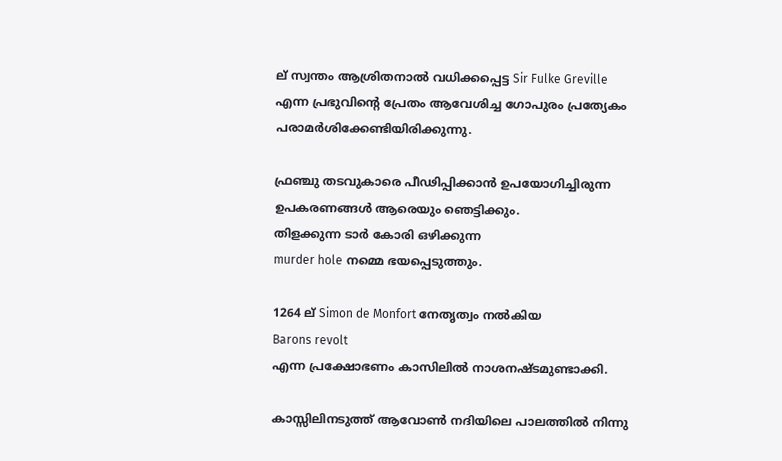ല്‌ സ്വന്തം ആശ്രിതനാല്‍ വധിക്കപ്പെട്ട Sir Fulke Greville
എന്ന പ്രഭുവിന്റെ പ്രേതം ആവേശിച്ച ഗോപുരം പ്രത്യേകം പരാമര്‍ശിക്കേണ്ടിയിരിക്കുന്നു.

ഫ്രഞ്ചു തടവുകാരെ പീഢിപ്പിക്കാന്‍ ഉപയോഗിച്ചിരുന്ന ഉപകരണങ്ങള്‍ ആരെയും ഞെട്ടിക്കും.
തിളക്കുന്ന ടാര്‍ കോരി ഒഴിക്കുന്ന
murder hole നമ്മെ ഭയപ്പെടുത്തും.

1264 ല്‌ Simon de Monfort നേതൃത്വം നല്‍കിയ
Barons revolt
എന്ന പ്രക്ഷോഭണം കാസിലില്‍ നാശനഷ്ടമുണ്ടാക്കി.

കാസ്സിലിനടുത്ത്‌ ആവോണ്‍ നദിയിലെ പാലത്തില്‍ നിന്നു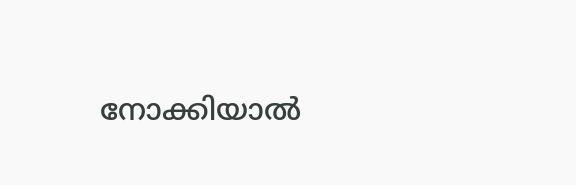നോക്കിയാല്‍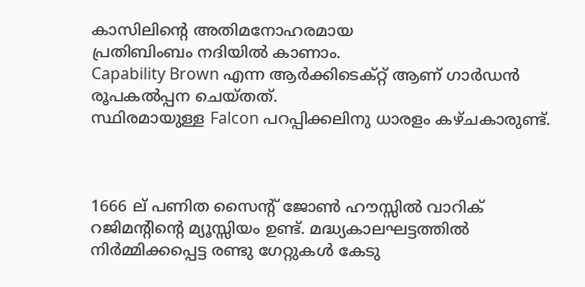കാസിലിന്റെ അതിമനോഹരമായ
പ്രതിബിംബം നദിയില്‍ കാണാം.
Capability Brown എന്ന ആര്‍ക്കിടെക്റ്റ്‌ ആണ്‌ ഗാര്‍ഡന്‍ രൂപകല്‍പ്പന ചെയ്തത്‌.
സ്ഥിരമായുള്ള Falcon പറപ്പിക്കലിനു ധാരളം കഴ്ചകാരുണ്ട്‌.



1666 ല്‌ പണിത സൈന്റ്‌ ജോണ്‍ ഹൗസ്സില്‍ വാറിക്‌ റജിമന്റിന്റെ മ്യൂസ്സിയം ഉണ്ട്‌. മദ്ധ്യകാലഘട്ടത്തില്‍ നിര്‍മ്മിക്കപ്പെട്ട രണ്ടു ഗേറ്റുകള്‍ കേടു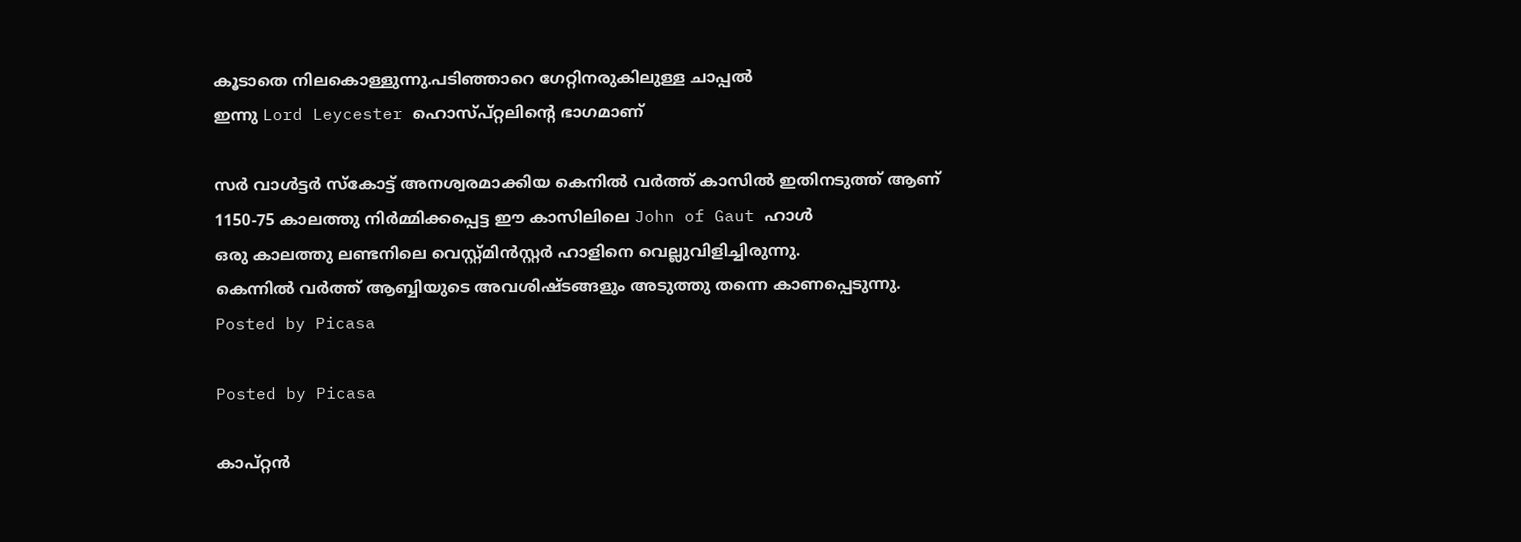കൂടാതെ നിലകൊള്ളുന്നു.പടിഞ്ഞാറെ ഗേറ്റിനരുകിലുള്ള ചാപ്പല്‍
ഇന്നു Lord Leycester ഹൊസ്പ്റ്റലിന്റെ ഭാഗമാണ്‌

സര്‍ വാള്‍ട്ടര്‍ സ്കോട്ട്‌ അനശ്വരമാക്കിയ കെനില്‍ വര്‍ത്ത്‌ കാസില്‍ ഇതിനടുത്ത്‌ ആണ്‌
1150-75 കാലത്തു നിര്‍മ്മിക്കപ്പെട്ട ഈ കാസിലിലെ John of Gaut ഹാള്‍
ഒരു കാലത്തു ലണ്ടനിലെ വെസ്റ്റ്മിന്‍സ്റ്റര്‍ ഹാളിനെ വെല്ലുവിളിച്ചിരുന്നു.
കെന്നില്‍ വര്‍ത്ത്‌ ആബ്ബിയുടെ അവശിഷ്ടങ്ങളും അടുത്തു തന്നെ കാണപ്പെടുന്നു.
Posted by Picasa

Posted by Picasa

കാപ്റ്റന്‍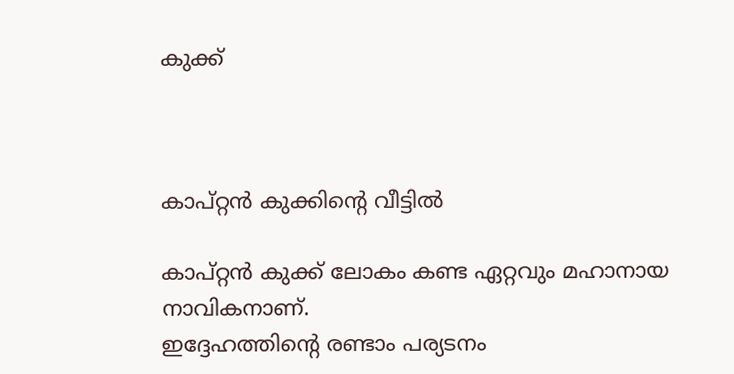കുക്ക്‌



കാപ്റ്റന്‍ കുക്കിന്‍റെ വീട്ടില്‍

കാപ്റ്റന്‍ കുക്ക്‌ ലോകം കണ്ട ഏറ്റവും മഹാനായ നാവികനാണ്.
ഇദ്ദേഹത്തിന്‍റെ രണ്ടാം പര്യടനം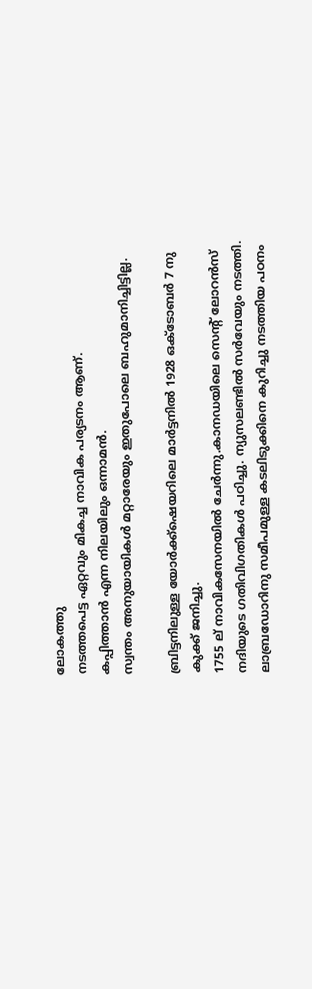ലോകത്തു
നടത്തപെട്ട ഏറ്റവും മികച്ച നാവിക പര്യടനം ആണ്‌.
കപ്പിത്താന്‍ എന്ന നിലയിലും ഒന്നാമന്‍.
സ്വന്തം അനുയായികള്‍ മറ്റാരേയും ഇതുപോലെ ബഹുമാനിച്ചിട്ടില്ല.

ബ്രിട്ടനിലുള്ള യോര്‍ക്ക്ഷെയറിലെ മാര്‍ട്ടനില്‍ 1928 ഒക്ടോബര്‍ 7 നു
കുക്ക്‌ ജനിച്ചു.
1755 ല്‌ നാവികസേനയില്‍ ചേര്‍ന്നു.കാനഡയിലെ സെന്‍റ്‌ ലോറന്‍സ്‌
നദിയുടെ ഗതിവിഗതികള്‍ പഠിച്ചു. ന്യുസലണ്ടില്‍ സര്‍വേയും നടത്തി.
ലാബ്രഡോറിനു സമീപമുള്ള കടലിടുക്കിനെ കുറിച്ചു നടത്തിയ പഠനം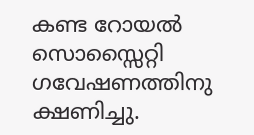കണ്ട റോയല്‍ സൊസ്സൈറ്റി ഗവേഷണത്തിനു ക്ഷണിച്ചു.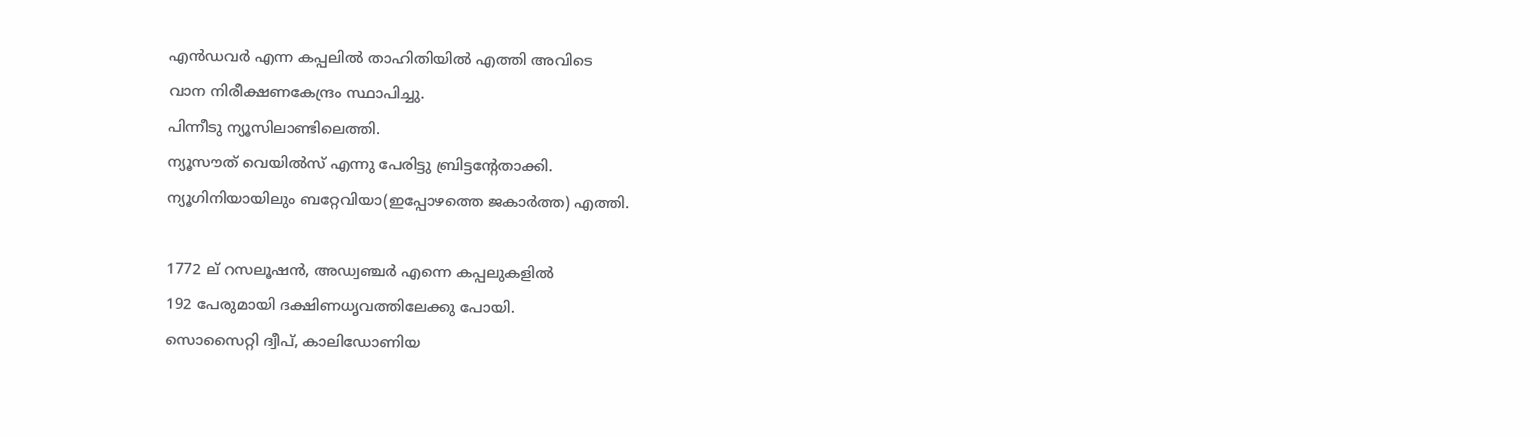എന്‍ഡവര്‍ എന്ന കപ്പലില്‍ താഹിതിയില്‍ എത്തി അവിടെ
വാന നിരീക്ഷണകേന്ദ്രം സ്ഥാപിച്ചു.
പിന്നീടു ന്യൂസിലാണ്ടിലെത്തി.
ന്യൂസൗത്‌ വെയില്‍സ്‌ എന്നു പേരിട്ടു ബ്രിട്ടന്‍റേതാക്കി.
ന്യൂഗിനിയായിലും ബറ്റേവിയാ(ഇപ്പോഴത്തെ ജകാര്‍ത്ത) എത്തി.

1772 ല്‌ റസലൂഷന്‍, അഡ്വഞ്ചര്‍ എന്നെ കപ്പലുകളില്‍
192 പേരുമായി ദക്ഷിണധൃവത്തിലേക്കു പോയി.
സൊസൈറ്റി ദ്വീപ്‌, കാലിഡോണിയ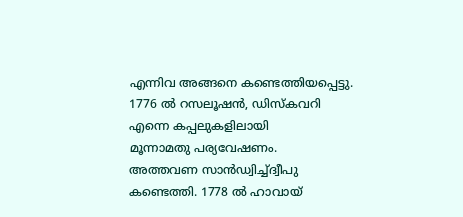എന്നിവ അങ്ങനെ കണ്ടെത്തിയപ്പെട്ടു.
1776 ല്‍ റസലൂഷന്‍, ഡിസ്കവറി എന്നെ കപ്പലുകളിലായി
മൂന്നാമതു പര്യവേഷണം.
അത്തവണ സാന്‍ഡ്വിച്ച്ദ്വീപു കണ്ടെത്തി. 1778 ല്‍ ഹാവായ്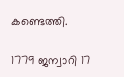കണ്ടെത്തി.

1779 ജന്വാറി 17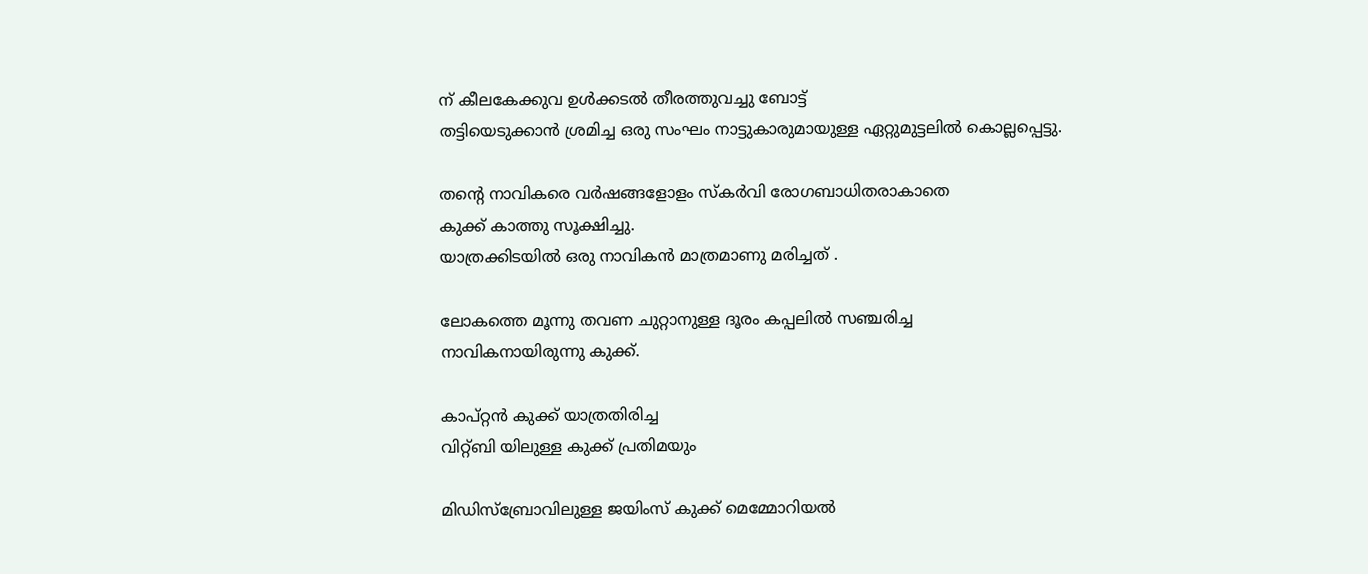ന്‌ കീലകേക്കുവ ഉള്‍ക്കടല്‍ തീരത്തുവച്ചു ബോട്ട്
തട്ടിയെടുക്കാന്‍ ശ്രമിച്ച ഒരു സംഘം നാട്ടുകാരുമായുള്ള ഏറ്റുമുട്ടലില്‍ കൊല്ലപ്പെട്ടു.

തന്‍റെ നാവികരെ വര്‍ഷങ്ങളോളം സ്കര്‍വി രോഗബാധിതരാകാതെ
കുക്ക്‌ കാത്തു സൂക്ഷിച്ചു.
യാത്രക്കിടയില്‍ ഒരു നാവികന്‍ മാത്രമാണു മരിച്ചത്‌ .

ലോകത്തെ മൂന്നു തവണ ചുറ്റാനുള്ള ദൂരം കപ്പലില്‍ സഞ്ചരിച്ച
നാവികനായിരുന്നു കുക്ക്‌.

കാപ്റ്റന്‍ കുക്ക്‌ യാത്രതിരിച്ച
വിറ്റ്ബി യിലുള്ള കുക്ക്‌ പ്രതിമയും

മിഡിസ്ബ്രോവിലുള്ള ജയിംസ്‌ കുക്ക്‌ മെമ്മോറിയല്‍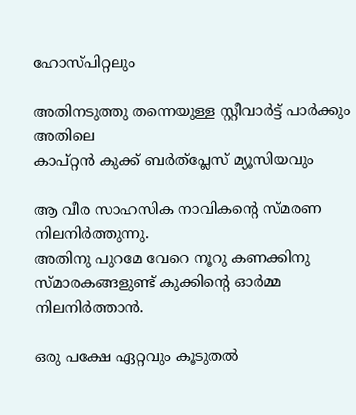ഹോസ്പിറ്റലും

അതിനടുത്തു തന്നെയുള്ള സ്റ്റീവാര്‍ട്ട്‌ പാര്‍ക്കും അതിലെ
കാപ്റ്റന്‍ കുക്ക്‌ ബര്‍ത്പ്ലേസ്‌ മ്യൂസിയവും

ആ വീര സാഹസിക നാവികന്‍റെ സ്മരണ നിലനിര്‍ത്തുന്നു.
അതിനു പുറമേ വേറെ നൂറു കണക്കിനു
സ്മാരകങ്ങളുണ്ട് കുക്കിന്‍റെ ഓര്‍മ്മ നിലനിര്‍ത്താന്‍.

ഒരു പക്ഷേ ഏറ്റവും കൂടുതല്‍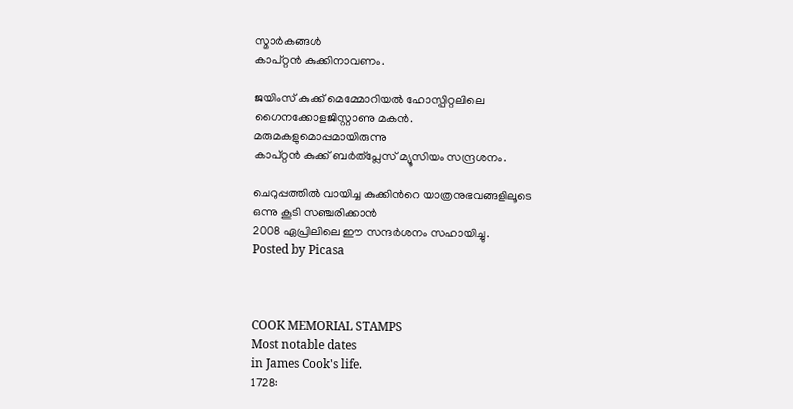സ്മാര്‍കങ്ങള്‍
കാപ്റ്റന്‍ കുക്കിനാവണം.

ജയിംസ്‌ കുക്ക്‌ മെമ്മോറിയല്‍ ഹോസ്പിറ്റലിലെ
ഗൈനക്കോളജിസ്റ്റാണു മകന്‍.
മരുമകളുമൊപ്പമായിരുന്നു
കാപ്റ്റന്‍ കുക്ക്‌ ബര്‍ത്‌പ്ലേസ്‌ മ്യൂസിയം സന്ദ്രശനം.

ചെറുപ്പത്തില്‍ വായിച്ച കുക്കിന്‍റെ യാത്രനുഭവങ്ങളിലൂടെ
ഒന്നു കൂടി സഞ്ചരിക്കാന്‍
2008 ഏപ്രിലിലെ ഈ സന്ദര്‍ശനം സഹായിച്ചു.
Posted by Picasa



COOK MEMORIAL STAMPS
Most notable dates
in James Cook's life.
1728: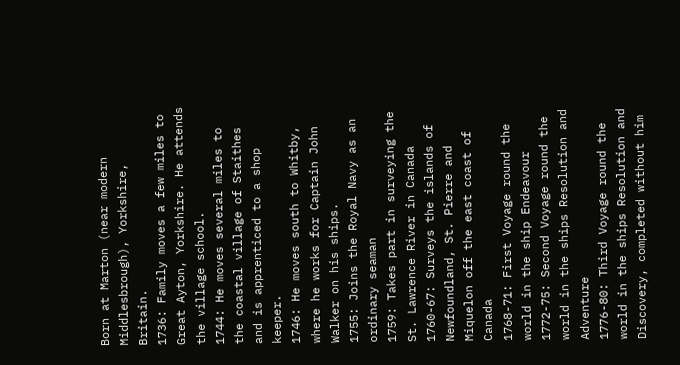Born at Marton (near modern Middlesbrough), Yorkshire, Britain.
1736: Family moves a few miles to Great Ayton, Yorkshire. He attends the village school.
1744: He moves several miles to the coastal village of Staithes and is apprenticed to a shop keeper.
1746: He moves south to Whitby, where he works for Captain John Walker on his ships.
1755: Joins the Royal Navy as an ordinary seaman
1759: Takes part in surveying the St. Lawrence River in Canada
1760-67: Surveys the islands of Newfoundland, St. Pierre and Miquelon off the east coast of Canada
1768-71: First Voyage round the world in the ship Endeavour
1772-75: Second Voyage round the world in the ships Resolution and Adventure
1776-80: Third Voyage round the world in the ships Resolution and Discovery, completed without him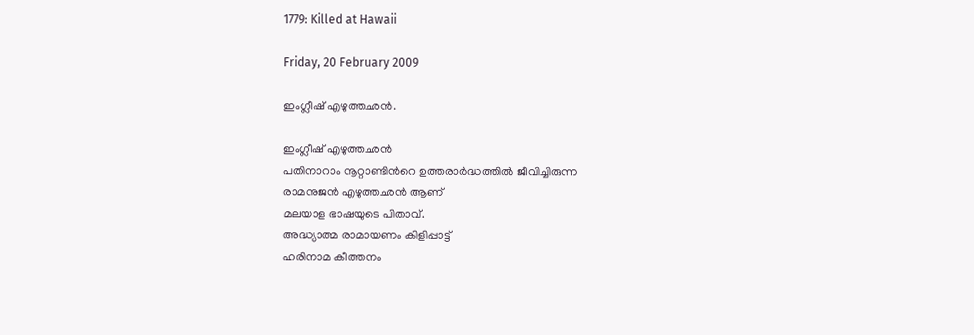1779: Killed at Hawaii

Friday, 20 February 2009

ഇംഗ്ലീഷ് എഴുത്തഛന്‍.

ഇംഗ്ലീഷ്‌ എഴുത്തഛന്‍
പതിനാറാം നൂറ്റാണ്ടിന്‍റെ ഉത്തരാര്‍ദ്ധത്തില്‍ ജീവിച്ചിരുന്ന
രാമനുജന്‍ എഴുത്തഛന്‍ ആണ്‌
മലയാള ഭാഷയുടെ പിതാവ്‌.
അദ്ധ്യാത്മ രാമായണം കിളിപ്പാട്ട്‌
ഹരിനാമ കീത്തനം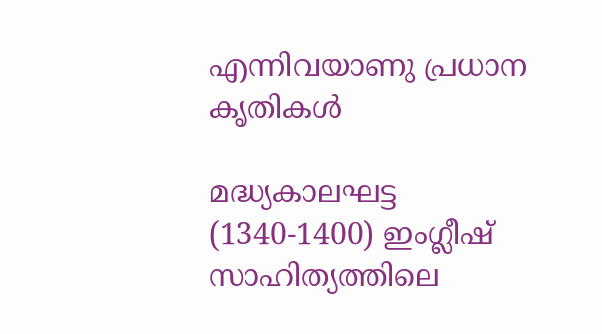എന്നിവയാണു പ്രധാന കൃതികള്‍

മദ്ധ്യകാലഘട്ട (1340-1400) ഇംഗ്ലീഷ്‌ സാഹിത്യത്തിലെ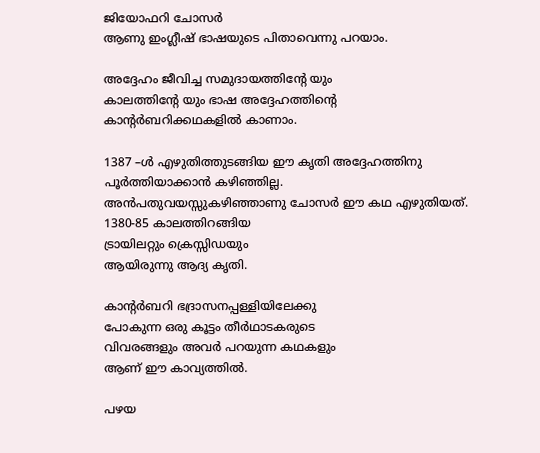ജിയോഫറി ചോസര്‍
ആണു ഇംഗ്ലീഷ്‌ ഭാഷയുടെ പിതാവെന്നു പറയാം.

അദ്ദേഹം ജീവിച്ച സമുദായത്തിന്‍റേ യും
കാലത്തിന്‍റേ യും ഭാഷ അദ്ദേഹത്തിന്‍റെ
കാന്‍റര്‍ബറിക്കഥകളില്‍ കാണാം.

1387 –ള്‍ എഴുതിത്തുടങ്ങിയ ഈ കൃതി അദ്ദേഹത്തിനു
പൂര്‍ത്തിയാക്കാന്‍ കഴിഞ്ഞില്ല.
അന്‍പതുവയസ്സുകഴിഞ്ഞാണു ചോസര്‍ ഈ കഥ എഴുതിയത്‌.
1380-85 കാലത്തിറങ്ങിയ
ട്രായിലറ്റും ക്രെസ്സിഡയും
ആയിരുന്നു ആദ്യ കൃതി.

കാന്‍റര്‍ബറി ഭദ്രാസനപ്പള്ളിയിലേക്കു
പോകുന്ന ഒരു കൂട്ടം തീര്‍ഥാടകരുടെ
വിവരങ്ങളും അവര്‍ പറയുന്ന കഥകളും
ആണ്‌ ഈ കാവ്യത്തില്‍.

പഴയ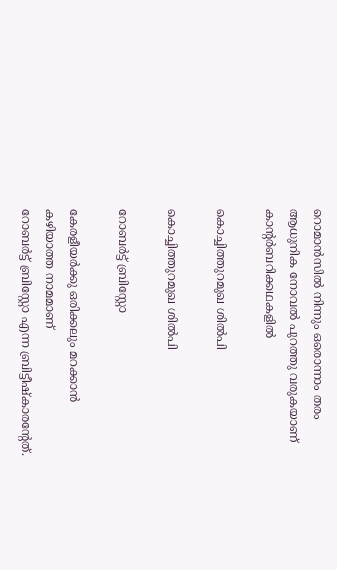റൊമാന്‍സില്‍ നിന്നും ഒരൊന്നാം തരം
ആധുനിക നോവല്‍ പുറത്തു വരുകയാണ്‌
കാന്‍റര്‍ബറിക്കഥകളില്‍

കൊച്ചിത്തുറമുഖ ശില്‍പി

കൊച്ചിത്തുറമുഖ ശില്‍പി

റോബര്‍ട്ട്‌ ബ്രിസ്റ്റോ

കേരളീയര്‍ക്കു ഒരിക്കലും മറക്കാന്‍ കഴിയാത്ത നാമമാണ്‌
റോബര്‍ട്ട്‌ ബ്രിസ്റ്റോ എന്ന ബ്രിട്ടീഷ്കാരന്റേത്‌.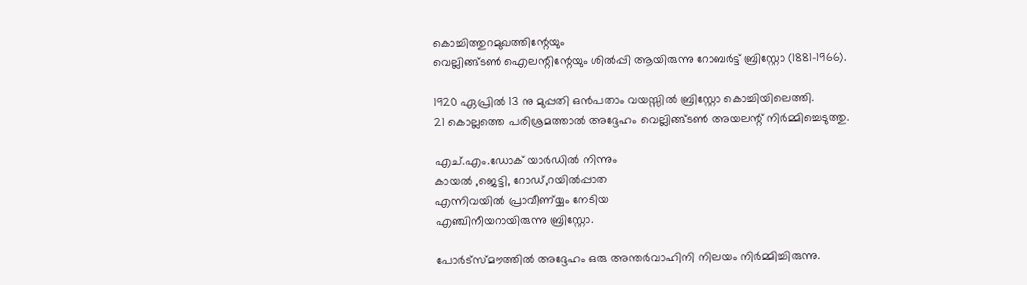കൊച്ചിത്തുറമുഖത്തിന്റേയും
വെല്ലിങ്ങ്ടണ്‍ ഐലന്റിന്റേയും ശില്‍പ്പി ആയിരുന്നു റോബര്‍ട്ട്‌ ബ്രിസ്റ്റോ (1881-1966).

1920 ഏപ്രില്‍ 13 നു മുപ്പതി ഒന്‍പതാം വയസ്സില്‍ ബ്രിസ്റ്റോ കൊച്ചിയിലെത്തി.
21 കൊല്ലത്തെ പരിശ്രമത്താല്‍ അദ്ദേഹം വെല്ലിങ്ങ്ടണ്‍ അയലന്റ്‌ നിര്‍മ്മിച്ചെടുത്തു.

എച്‌.എം.ഡോക്‌ യാര്‍ഡില്‍ നിന്നും
കായല്‍ ,ജെട്ടി, റോഡ്‌,റയില്‍പ്പാത
എന്നിവയില്‍ പ്രാവീണ്യ്യം നേടിയ
എഞ്ചിനീയറായിരുന്നു ബ്രിസ്റ്റോ.

പോര്‍ട്സ്മൗത്തില്‍ അദ്ദേഹം ഒരു അന്തര്‍വാഹിനി നിലയം നിര്‍മ്മിച്ചിരുന്നു.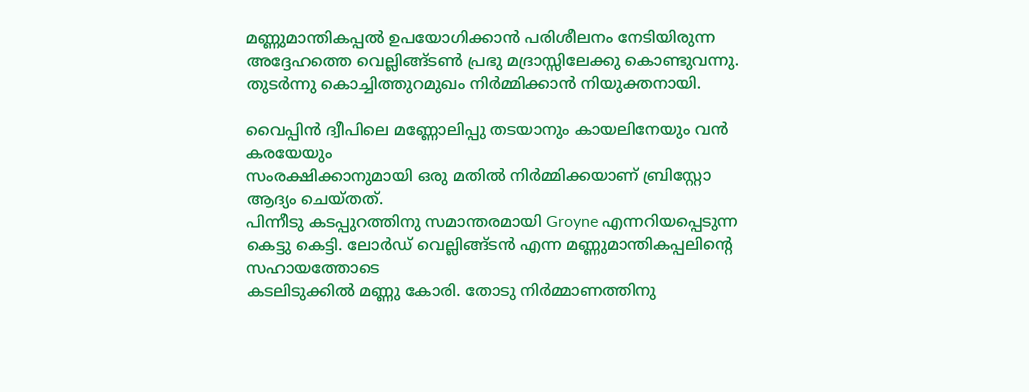മണ്ണുമാന്തികപ്പല്‍ ഉപയോഗിക്കാന്‍ പരിശീലനം നേടിയിരുന്ന അദ്ദേഹത്തെ വെല്ലിങ്ങ്ടണ്‍ പ്രഭു മദ്രാസ്സിലേക്കു കൊണ്ടുവന്നു.
തുടര്‍ന്നു കൊച്ചിത്തുറമുഖം നിര്‍മ്മിക്കാന്‍ നിയുക്തനായി.

വൈപ്പിന്‍ ദ്വീപിലെ മണ്ണോലിപ്പു തടയാനും കായലിനേയും വന്‍ കരയേയും
സംരക്ഷിക്കാനുമായി ഒരു മതില്‍ നിര്‍മ്മിക്കയാണ്‌ ബ്രിസ്റ്റോ ആദ്യം ചെയ്തത്‌.
പിന്നീടു കടപ്പുറത്തിനു സമാന്തരമായി Groyne എന്നറിയപ്പെടുന്ന
കെട്ടു കെട്ടി. ലോര്‍ഡ്‌ വെല്ലിങ്ങ്ടന്‍ എന്ന മണ്ണുമാന്തികപ്പലിന്റെ സഹായത്തോടെ
കടലിടുക്കില്‍ മണ്ണു കോരി. തോടു നിര്‍മ്മാണത്തിനു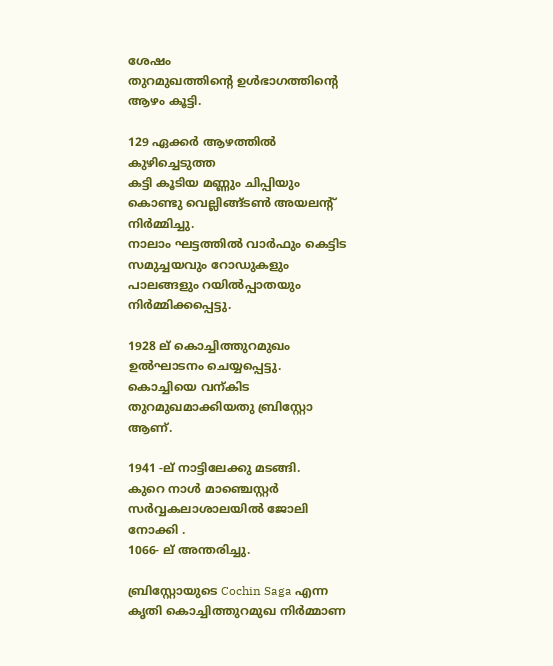ശേഷം
തുറമുഖത്തിന്റെ ഉള്‍ഭാഗത്തിന്റെ ആഴം കൂട്ടി.

129 ഏക്കര്‍ ആഴത്തില്‍ കുഴിച്ചെടുത്ത
കട്ടി കൂടിയ മണ്ണും ചിപ്പിയും കൊണ്ടു വെല്ലിങ്ങ്ടണ്‍ അയലന്റ്‌ നിര്‍മ്മിച്ചു.
നാലാം ഘട്ടത്തില്‍ വാര്‍ഫും കെട്ടിട സമുച്ചയവും റോഡുകളും
പാലങ്ങളും റയില്‍പ്പാതയും നിര്‍മ്മിക്കപ്പെട്ടു.

1928 ല്‌ കൊച്ചിത്തുറമുഖം ഉല്‍ഘാടനം ചെയ്യപ്പെട്ടു.
കൊച്ചിയെ വന്‌കിട തുറമുഖമാക്കിയതു ബ്രിസ്റ്റോ ആണ്‌.

1941 -ല്‌ നാട്ടിലേക്കു മടങ്ങി.
കുറെ നാള്‍ മാഞ്ചെസ്റ്റര്‍ സര്‍വ്വകലാശാലയില്‍ ജോലി നോക്കി .
1066- ല്‌ അന്തരിച്ചു.

ബ്രിസ്റ്റോയുടെ Cochin Saga എന്ന കൃതി കൊച്ചിത്തുറമുഖ നിര്‍മ്മാണ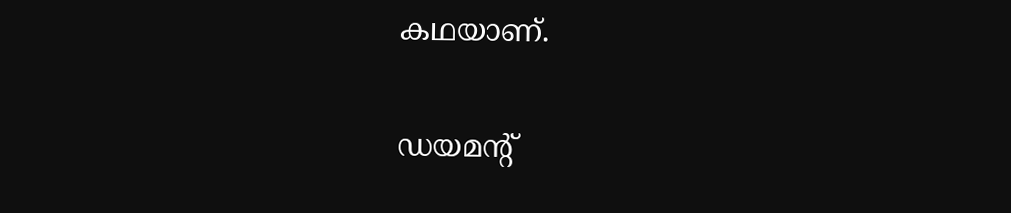കഥയാണ്‌.

ഡയമന്റ്‌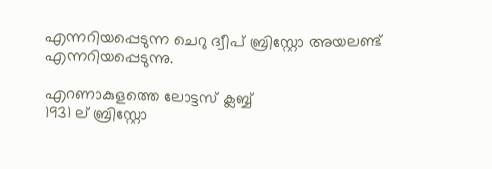എന്നറിയപ്പെടുന്ന ചെറു ദ്വീപ്‌ ബ്രിസ്റ്റോ അയലണ്ട്‌ എന്നറിയപ്പെടുന്നു.

എറണാകുളത്തെ ലോട്ടസ്‌ ക്ലബ്ബ്
1931 ല്‌ ബ്രിസ്റ്റോ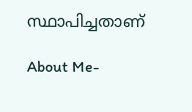സ്ഥാപിച്ചതാണ്‌

About Me-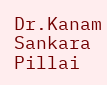Dr.Kanam Sankara Pillai